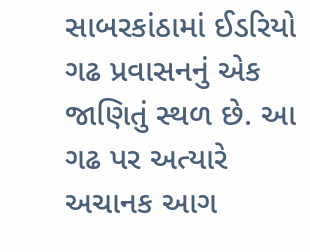સાબરકાંઠામાં ઈડરિયો ગઢ પ્રવાસનનું એક જાણિતું સ્થળ છે. આ ગઢ પર અત્યારે અચાનક આગ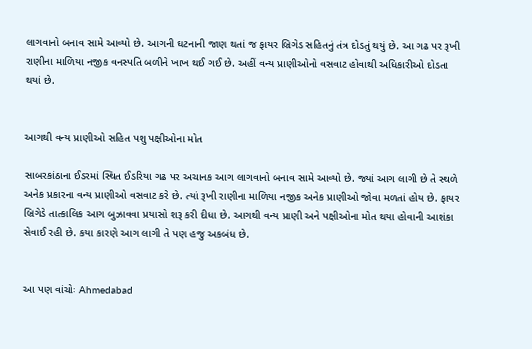લાગવાનો બનાવ સામે આવ્યો છે. આગની ઘટનાની જાણ થતાં જ ફાયર બ્રિગેડ સહિતનું તંત્ર દોડતું થયું છે. આ ગઢ પર રૂખી રાણીના માળિયા નજીક વનસ્પતિ બળીને ખાખ થઈ ગઈ છે. અહીં વન્ય પ્રાણીઓનો વસવાટ હોવાથી અધિકારીઓ દોડતા થયાં છે.


આગથી વન્ય પ્રાણીઓ સહિત પશુ પક્ષીઓના મોત

સાબરકાંઠાના ઈડરમાં સ્થિત ઈડરિયા ગઢ પર અચાનક આગ લાગવાનો બનાવ સામે આવ્યો છે. જ્યાં આગ લાગી છે તે સ્થળે અનેક પ્રકારના વન્ય પ્રાણીઓ વસવાટ કરે છે. ત્યાં રૂખી રાણીના માળિયા નજીક અનેક પ્રાણીઓ જોવા મળતાં હોય છે. ફાયર બ્રિગેડે તાત્કાલિક આગ બુઝાવવા પ્રયાસો શરૂ કરી દીધા છે. આગથી વન્ય પ્રાણી અને પક્ષીઓના મોત થયા હોવાની આશંકા સેવાઈ રહી છે. કયા કારણે આગ લાગી તે પણ હજુ અકબંધ છે.


આ પણ વાંચોઃ Ahmedabad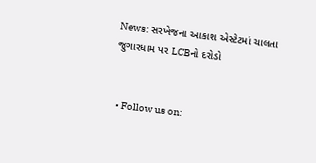News: સરખેજના આકાશ એસ્ટેટમાં ચાલતા જુગારધામ પર LCBનો દરોડો


  • Follow us on: